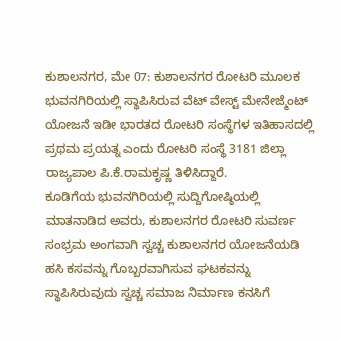ಕುಶಾಲನಗರ, ಮೇ 07: ಕುಶಾಲನಗರ ರೋಟರಿ ಮೂಲಕ ಭುವನಗಿರಿಯಲ್ಲಿ ಸ್ಥಾಪಿಸಿರುವ ವೆಟ್ ವೇಸ್ಟ್ ಮೇನೇಜ್ಮೆಂಟ್ ಯೋಜನೆ ಇಡೀ ಭಾರತದ ರೋಟರಿ ಸಂಸ್ಥೆಗಳ ಇತಿಹಾಸದಲ್ಲಿ ಪ್ರಥಮ ಪ್ರಯತ್ನ ಎಂದು ರೋಟರಿ ಸಂಸ್ಥೆ 3181 ಜಿಲ್ಲಾ ರಾಜ್ಯಪಾಲ ಪಿ.ಕೆ.ರಾಮಕೃಷ್ಣ ತಿಳಿಸಿದ್ದಾರೆ.
ಕೂಡಿಗೆಯ ಭುವನಗಿರಿಯಲ್ಲಿ ಸುದ್ದಿಗೋಷ್ಠಿಯಲ್ಲಿ ಮಾತನಾಡಿದ ಅವರು, ಕುಶಾಲನಗರ ರೋಟರಿ ಸುವರ್ಣ ಸಂಭ್ರಮ ಅಂಗವಾಗಿ ಸ್ವಚ್ಚ ಕುಶಾಲನಗರ ಯೋಜನೆಯಡಿ ಹಸಿ ಕಸವನ್ನು ಗೊಬ್ಬರವಾಗಿಸುವ ಘಟಕವನ್ನು ಸ್ಥಾಪಿಸಿರುವುದು ಸ್ವಚ್ಚ ಸಮಾಜ ನಿರ್ಮಾಣ ಕನಸಿಗೆ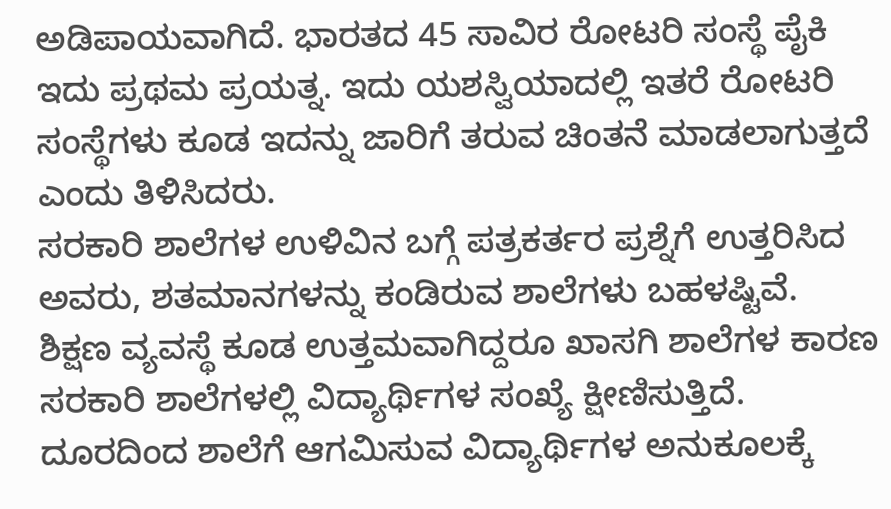ಅಡಿಪಾಯವಾಗಿದೆ. ಭಾರತದ 45 ಸಾವಿರ ರೋಟರಿ ಸಂಸ್ಥೆ ಪೈಕಿ ಇದು ಪ್ರಥಮ ಪ್ರಯತ್ನ. ಇದು ಯಶಸ್ವಿಯಾದಲ್ಲಿ ಇತರೆ ರೋಟರಿ ಸಂಸ್ಥೆಗಳು ಕೂಡ ಇದನ್ನು ಜಾರಿಗೆ ತರುವ ಚಿಂತನೆ ಮಾಡಲಾಗುತ್ತದೆ ಎಂದು ತಿಳಿಸಿದರು.
ಸರಕಾರಿ ಶಾಲೆಗಳ ಉಳಿವಿನ ಬಗ್ಗೆ ಪತ್ರಕರ್ತರ ಪ್ರಶ್ನೆಗೆ ಉತ್ತರಿಸಿದ ಅವರು, ಶತಮಾನಗಳನ್ನು ಕಂಡಿರುವ ಶಾಲೆಗಳು ಬಹಳಷ್ಟಿವೆ. ಶಿಕ್ಷಣ ವ್ಯವಸ್ಥೆ ಕೂಡ ಉತ್ತಮವಾಗಿದ್ದರೂ ಖಾಸಗಿ ಶಾಲೆಗಳ ಕಾರಣ ಸರಕಾರಿ ಶಾಲೆಗಳಲ್ಲಿ ವಿದ್ಯಾರ್ಥಿಗಳ ಸಂಖ್ಯೆ ಕ್ಷೀಣಿಸುತ್ತಿದೆ. ದೂರದಿಂದ ಶಾಲೆಗೆ ಆಗಮಿಸುವ ವಿದ್ಯಾರ್ಥಿಗಳ ಅನುಕೂಲಕ್ಕೆ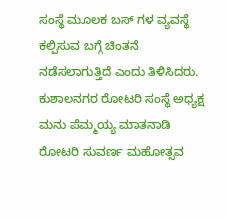ಸಂಸ್ಥೆ ಮೂಲಕ ಬಸ್ ಗಳ ವ್ಯವಸ್ಥೆ ಕಲ್ಪಿಸುವ ಬಗ್ಗೆ ಚಿಂತನೆ ನಡೆಸಲಾಗುತ್ತಿದೆ ಎಂದು ತಿಳಿಸಿದರು.
ಕುಶಾಲನಗರ ರೋಟರಿ ಸಂಸ್ಥೆ ಅಧ್ಯಕ್ಷ ಮನು ಪೆಮ್ಮಯ್ಯ ಮಾತನಾಡಿ ರೋಟರಿ ಸುವರ್ಣ ಮಹೋತ್ಸವ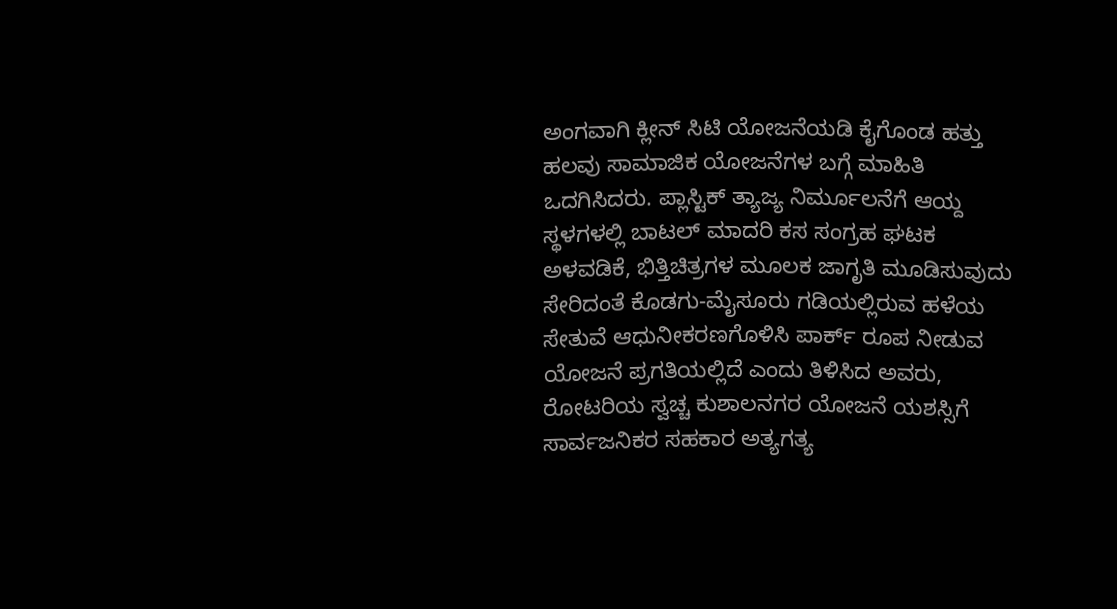ಅಂಗವಾಗಿ ಕ್ಲೀನ್ ಸಿಟಿ ಯೋಜನೆಯಡಿ ಕೈಗೊಂಡ ಹತ್ತು ಹಲವು ಸಾಮಾಜಿಕ ಯೋಜನೆಗಳ ಬಗ್ಗೆ ಮಾಹಿತಿ ಒದಗಿಸಿದರು. ಪ್ಲಾಸ್ಟಿಕ್ ತ್ಯಾಜ್ಯ ನಿರ್ಮೂಲನೆಗೆ ಆಯ್ದ ಸ್ಥಳಗಳಲ್ಲಿ ಬಾಟಲ್ ಮಾದರಿ ಕಸ ಸಂಗ್ರಹ ಘಟಕ ಅಳವಡಿಕೆ, ಭಿತ್ತಿಚಿತ್ರಗಳ ಮೂಲಕ ಜಾಗೃತಿ ಮೂಡಿಸುವುದು ಸೇರಿದಂತೆ ಕೊಡಗು-ಮೈಸೂರು ಗಡಿಯಲ್ಲಿರುವ ಹಳೆಯ ಸೇತುವೆ ಆಧುನೀಕರಣಗೊಳಿಸಿ ಪಾರ್ಕ್ ರೂಪ ನೀಡುವ ಯೋಜನೆ ಪ್ರಗತಿಯಲ್ಲಿದೆ ಎಂದು ತಿಳಿಸಿದ ಅವರು, ರೋಟರಿಯ ಸ್ವಚ್ಚ ಕುಶಾಲನಗರ ಯೋಜನೆ ಯಶಸ್ಸಿಗೆ ಸಾರ್ವಜನಿಕರ ಸಹಕಾರ ಅತ್ಯಗತ್ಯ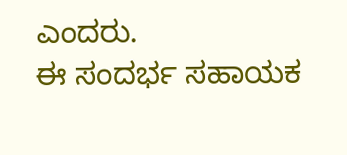ಎಂದರು.
ಈ ಸಂದರ್ಭ ಸಹಾಯಕ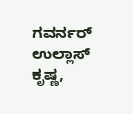ಗವರ್ನರ್ ಉಲ್ಲಾಸ್ ಕೃಷ್ಣ,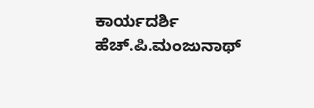ಕಾರ್ಯದರ್ಶಿ ಹೆಚ್.ಪಿ.ಮಂಜುನಾಥ್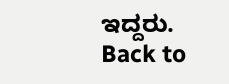ಇದ್ದರು.
Back to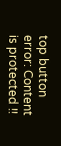top button
error: Content is protected !!